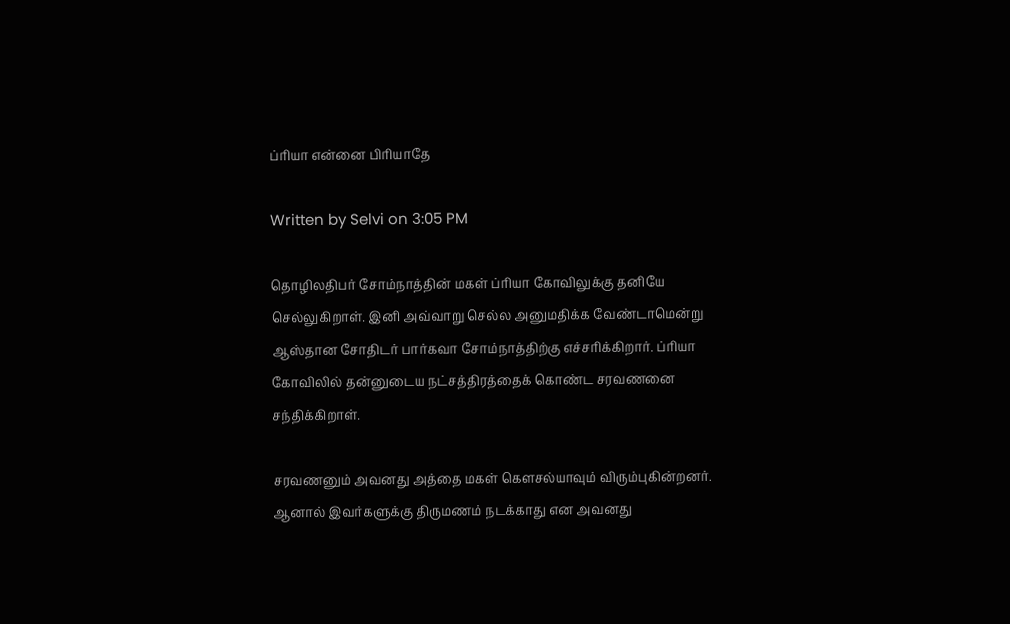ப்ரியா என்னை பிரியாதே

Written by Selvi on 3:05 PM

தொழிலதிபர் சோம்நாத்தின் மகள் ப்ரியா கோவிலுக்கு தனியே செல்லுகிறாள். இனி அவ்வாறு செல்ல அனுமதிக்க வேண்டாமென்று ஆஸ்தான சோதிடர் பார்கவா சோம்நாத்திற்கு எச்சரிக்கிறார். ப்ரியா கோவிலில் தன்னுடைய நட்சத்திரத்தைக் கொண்ட சரவணனை சந்திக்கிறாள்.

சரவணனும் அவனது அத்தை மகள் கௌசல்யாவும் விரும்புகின்றனர். ஆனால் இவர்களுக்கு திருமணம் நடக்காது என அவனது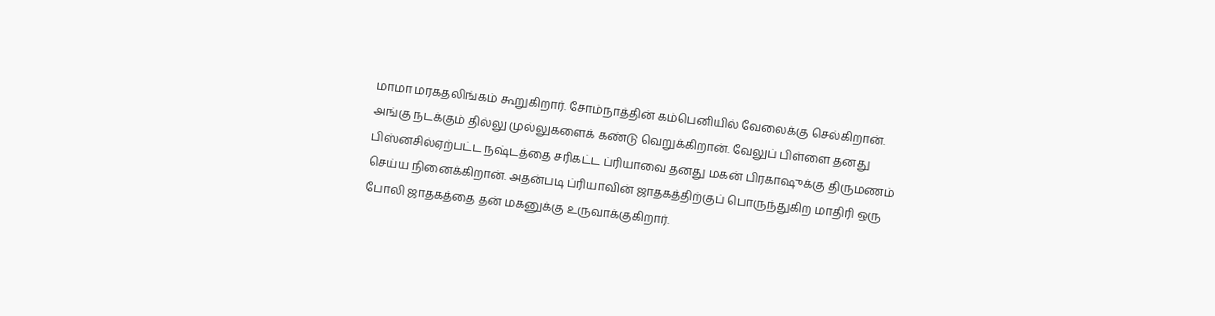மாமா மரகதலிங்கம் கூறுகிறார். சோம்நாத்தின் கம்பெனியில் வேலைக்கு செல்கிறான். அங்கு நடக்கும் தில்லு முல்லுகளைக் கண்டு வெறுக்கிறான். வேலுப் பிள்ளை தனது பிஸ்னசில்ஏற்பட்ட நஷ்டத்தை சரிகட்ட ப்ரியாவை தனது மகன் பிரகாஷுக்கு திருமணம் செய்ய நினைக்கிறான். அதன்படி ப்ரியாவின் ஜாதகத்திற்குப் பொருந்துகிற மாதிரி ஒரு போலி ஜாதகத்தை தன் மகனுக்கு உருவாக்குகிறார்.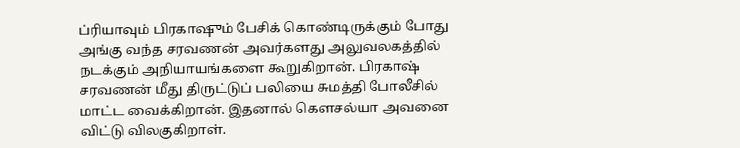ப்ரியாவும் பிரகாஷும் பேசிக் கொண்டிருக்கும் போது அங்கு வந்த சரவணன் அவர்களது அலுவலகத்தில் நடக்கும் அநியாயங்களை கூறுகிறான். பிரகாஷ் சரவணன் மீது திருட்டுப் பலியை சுமத்தி போலீசில் மாட்ட வைக்கிறான். இதனால் கௌசல்யா அவனை விட்டு விலகுகிறாள்.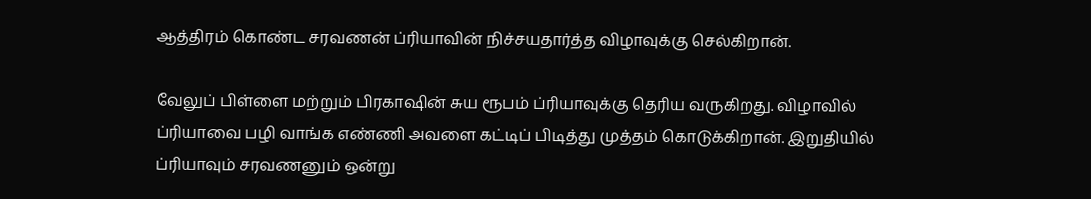ஆத்திரம் கொண்ட சரவணன் ப்ரியாவின் நிச்சயதார்த்த விழாவுக்கு செல்கிறான்.

வேலுப் பிள்ளை மற்றும் பிரகாஷின் சுய ரூபம் ப்ரியாவுக்கு தெரிய வருகிறது. விழாவில் ப்ரியாவை பழி வாங்க எண்ணி அவளை கட்டிப் பிடித்து முத்தம் கொடுக்கிறான். இறுதியில் ப்ரியாவும் சரவணனும் ஒன்று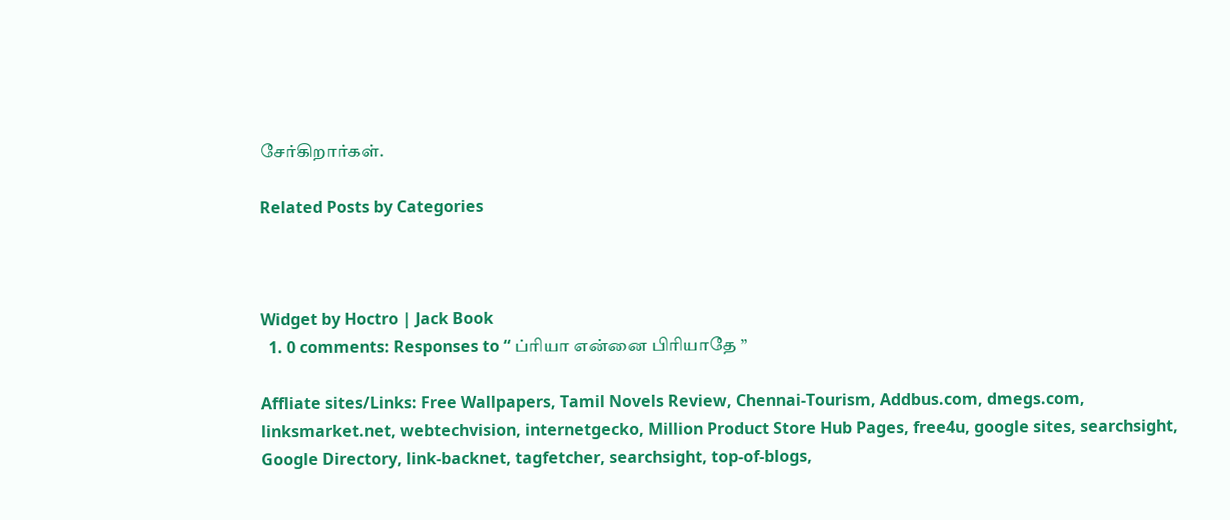சேர்கிறார்கள்.

Related Posts by Categories



Widget by Hoctro | Jack Book
  1. 0 comments: Responses to “ ப்ரியா என்னை பிரியாதே ”

Affliate sites/Links: Free Wallpapers, Tamil Novels Review, Chennai-Tourism, Addbus.com, dmegs.com, linksmarket.net, webtechvision, internetgecko, Million Product Store Hub Pages, free4u, google sites, searchsight, Google Directory, link-backnet, tagfetcher, searchsight, top-of-blogs,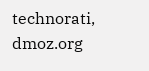technorati, dmoz.org